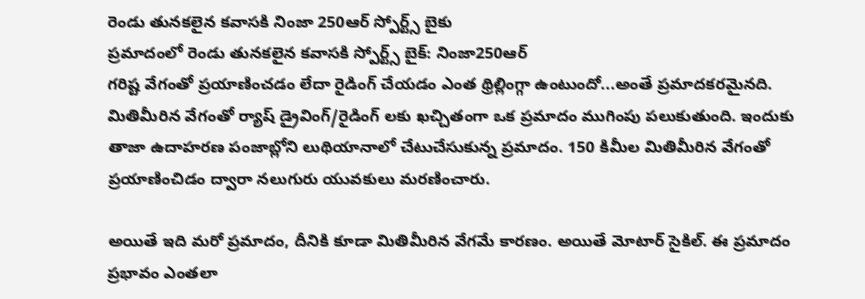రెండు తునకలైన కవాసకి నింజా 250ఆర్ స్పోర్ట్స్ బైకు
ప్రమాదంలో రెండు తునకలైన కవాసకి స్పోర్ట్స్ బైక్: నింజా250ఆర్
గరిష్ట వేగంతో ప్రయాణించడం లేదా రైడింగ్ చేయడం ఎంత థ్రిల్లింగ్గా ఉంటుందో...అంతే ప్రమాదకరమైనది. మితిమీరిన వేగంతో ర్యాష్ డ్రైవింగ్/రైడింగ్ లకు ఖచ్చితంగా ఒక ప్రమాదం ముగింపు పలుకుతుంది. ఇందుకు తాజా ఉదాహరణ పంజాబ్లోని లుథియానాలో చేటుచేసుకున్న ప్రమాదం. 150 కిమీల మితిమీరిన వేగంతో ప్రయాణించిడం ద్వారా నలుగురు యువకులు మరణించారు.

అయితే ఇది మరో ప్రమాదం, దీనికి కూడా మితిమీరిన వేగమే కారణం. అయితే మోటార్ సైకిల్. ఈ ప్రమాదం ప్రభావం ఎంతలా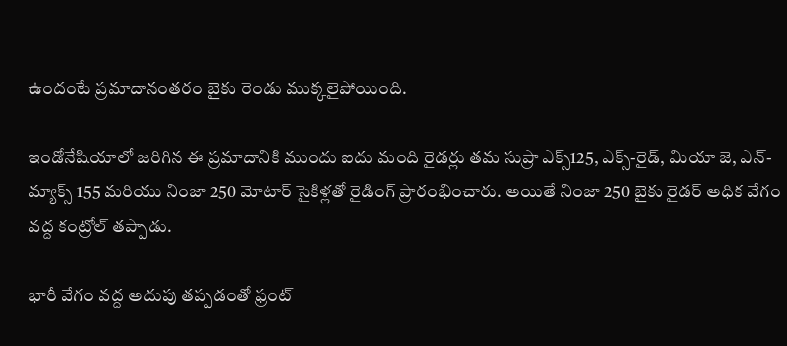ఉందంటే ప్రమాదానంతరం బైకు రెండు ముక్కలైపోయింది.

ఇండోనేషియాలో జరిగిన ఈ ప్రమాదానికి ముందు ఐదు మంది రైడర్లు తమ సుప్రా ఎక్స్125, ఎక్స్-రైడ్, మియా జె, ఎన్-మ్యాక్స్ 155 మరియు నింజా 250 మోటార్ సైకిళ్లతో రైడింగ్ ప్రారంభించారు. అయితే నింజా 250 బైకు రైడర్ అధిక వేగం వద్ద కంట్రోల్ తప్పాడు.

భారీ వేగం వద్ద అదుపు తప్పడంతో ఫ్రంట్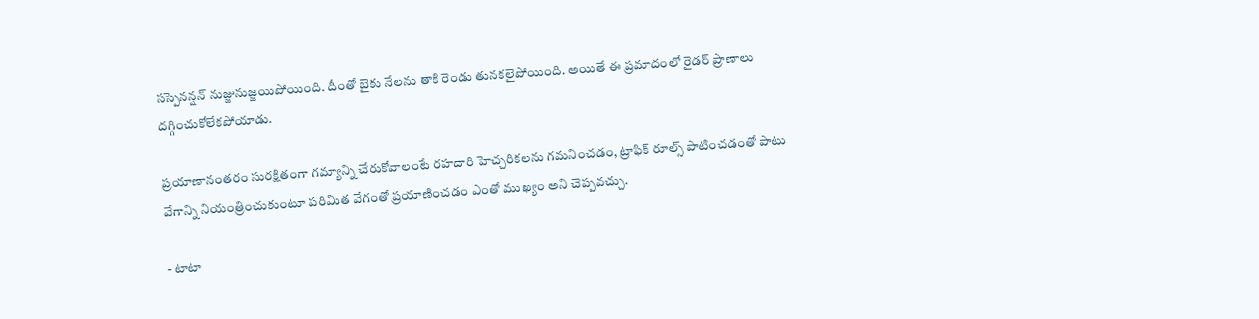సస్పెనన్షన్ నుజ్జునుజ్జయిపోయింది. దీంతో బైకు నేలను తాకి రెండు తునకలైపోయింది. అయితే ఈ ప్రమాదంలో రైడర్ ప్రాణాలు దగ్గించుకోలేకపోయాడు.

ప్రయాణానంతరం సురక్షితంగా గమ్యాన్ని చేరుకోవాలంటే రహదారి హెచ్చరికలను గమనించడం, ట్రాఫిక్ రూల్స్ పాటించడంతో పాటు వేగాన్ని నియంత్రించుకుంటూ పరిమిత వేగంతో ప్రయాణించడం ఎంతో ముఖ్యం అని చెప్పవచ్చు.

- టాటా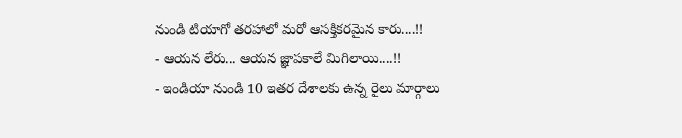నుండి టియాగో తరహాలో మరో ఆసక్తికరమైన కారు....!!
- ఆయన లేరు... ఆయన జ్ఞాపకాలే మిగిలాయి....!!
- ఇండియా నుండి 10 ఇతర దేశాలకు ఉన్న రైలు మార్గాలు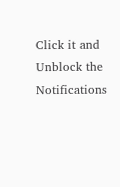Click it and Unblock the Notifications